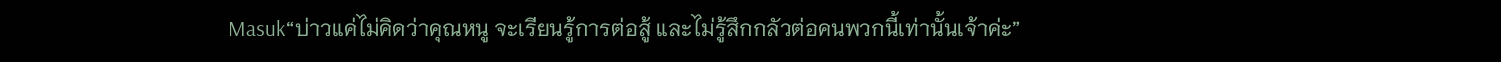Masuk“บ่าวแค่ไม่คิดว่าคุณหนู จะเรียนรู้การต่อสู้ และไม่รู้สึกกลัวต่อคนพวกนี้เท่านั้นเจ้าค่ะ”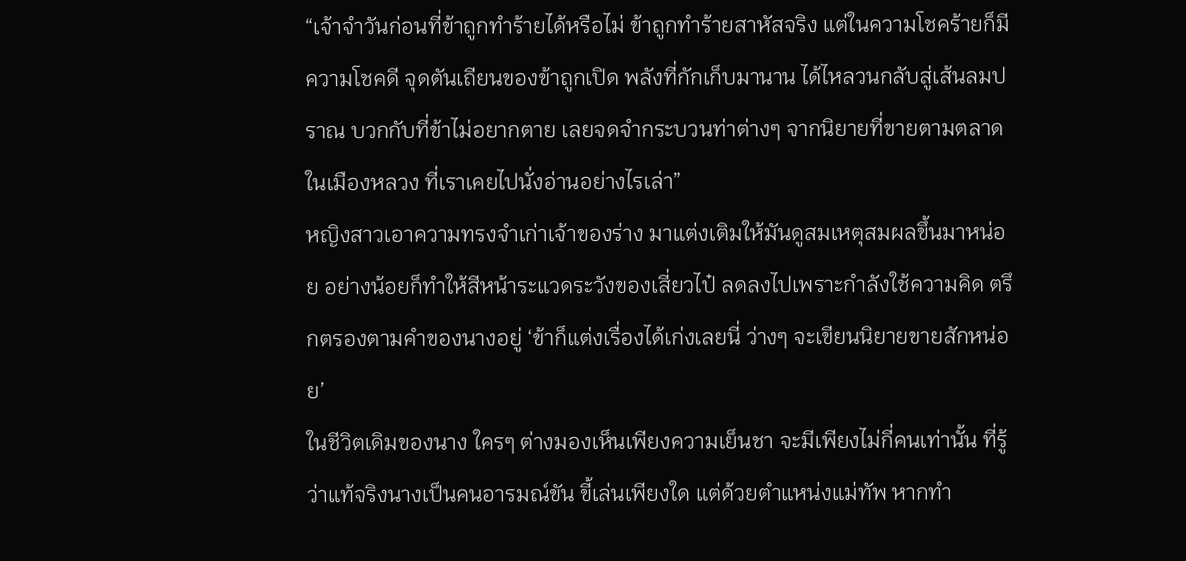“เจ้าจำวันก่อนที่ข้าถูกทำร้ายได้หรือไม่ ข้าถูกทำร้ายสาหัสจริง แต่ในความโชคร้ายก็มีความโชคดี จุดตันเถียนของข้าถูกเปิด พลังที่กักเก็บมานาน ได้ไหลวนกลับสู่เส้นลมปราณ บวกกับที่ข้าไม่อยากตาย เลยจดจำกระบวนท่าต่างๆ จากนิยายที่ขายตามตลาดในเมืองหลวง ที่เราเคยไปนั่งอ่านอย่างไรเล่า”
หญิงสาวเอาความทรงจำเก่าเจ้าของร่าง มาแต่งเติมให้มันดูสมเหตุสมผลขึ้นมาหน่อย อย่างน้อยก็ทำให้สีหน้าระแวดระวังของเสี่ยวไป๋ ลดลงไปเพราะกำลังใช้ความคิด ตรึกตรองตามคำของนางอยู่ ‘ข้าก็แต่งเรื่องได้เก่งเลยนี่ ว่างๆ จะเขียนนิยายขายสักหน่อย’
ในชีวิตเดิมของนาง ใครๆ ต่างมองเห็นเพียงความเย็นชา จะมีเพียงไม่กี่คนเท่านั้น ที่รู้ว่าแท้จริงนางเป็นคนอารมณ์ขัน ขี้เล่นเพียงใด แต่ด้วยตำแหน่งแม่ทัพ หากทำ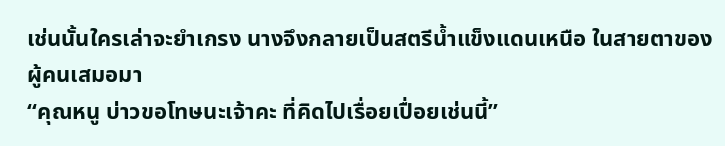เช่นนั้นใครเล่าจะยำเกรง นางจึงกลายเป็นสตรีน้ำแข็งแดนเหนือ ในสายตาของผู้คนเสมอมา
“คุณหนู บ่าวขอโทษนะเจ้าคะ ที่คิดไปเรื่อยเปื่อยเช่นนี้”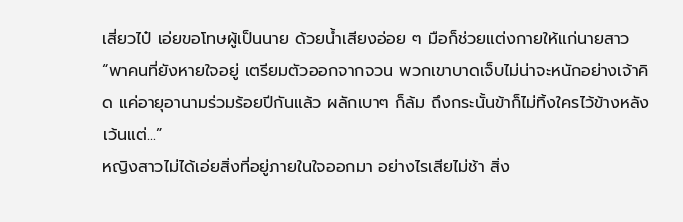เสี่ยวไป๋ เอ่ยขอโทษผู้เป็นนาย ด้วยน้ำเสียงอ่อย ๆ มือก็ช่วยแต่งกายให้แก่นายสาว
“พาคนที่ยังหายใจอยู่ เตรียมตัวออกจากจวน พวกเขาบาดเจ็บไม่น่าจะหนักอย่างเจ้าคิด แค่อายุอานามร่วมร้อยปีกันแล้ว ผลักเบาๆ ก็ล้ม ถึงกระนั้นข้าก็ไม่ทิ้งใครไว้ข้างหลัง เว้นแต่...”
หญิงสาวไม่ได้เอ่ยสิ่งที่อยู่ภายในใจออกมา อย่างไรเสียไม่ช้า สิ่ง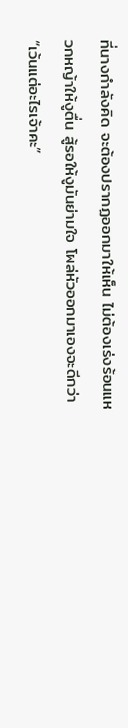ที่นางกำลังคิด จะต้องปรากฏออกมาให้เห็น ไม่ต้องเร่งร้อนแหวกหญ้าให้งูตื่น สู้รอให้งูมันย่ามใจ โผล่หัวออกมาเองจะดีกว่า
“เว้นแต่อะไรเจ้าคะ”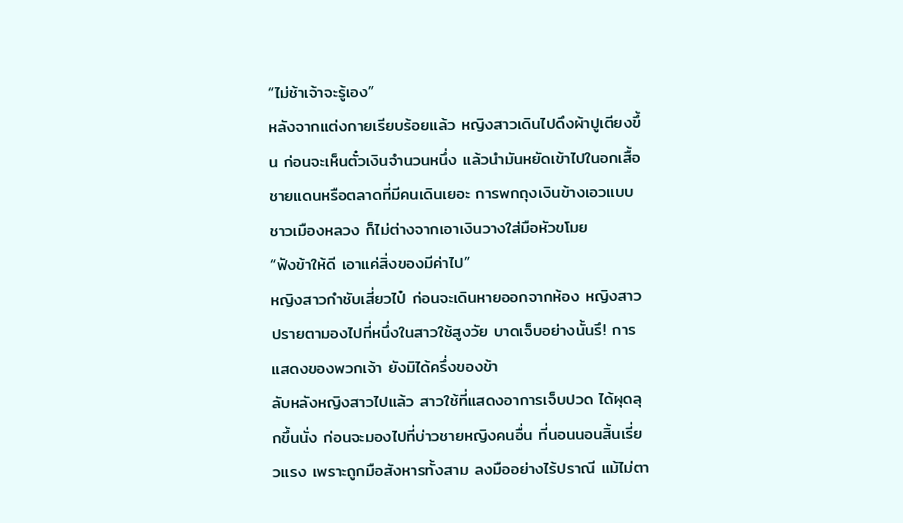“ไม่ช้าเจ้าจะรู้เอง”
หลังจากแต่งกายเรียบร้อยแล้ว หญิงสาวเดินไปดึงผ้าปูเตียงขึ้น ก่อนจะเห็นตั๋วเงินจำนวนหนึ่ง แล้วนำมันหยัดเข้าไปในอกเสื้อ ชายแดนหรือตลาดที่มีคนเดินเยอะ การพกถุงเงินข้างเอวแบบชาวเมืองหลวง ก็ไม่ต่างจากเอาเงินวางใส่มือหัวขโมย
“ฟังข้าให้ดี เอาแค่สิ่งของมีค่าไป”
หญิงสาวกำชับเสี่ยวไป๋ ก่อนจะเดินหายออกจากห้อง หญิงสาวปรายตามองไปที่หนึ่งในสาวใช้สูงวัย บาดเจ็บอย่างนั้นรึ! การแสดงของพวกเจ้า ยังมิได้ครึ่งของข้า
ลับหลังหญิงสาวไปแล้ว สาวใช้ที่แสดงอาการเจ็บปวด ได้ผุดลุกขึ้นนั่ง ก่อนจะมองไปที่บ่าวชายหญิงคนอื่น ที่นอนนอนสิ้นเรี่ยวแรง เพราะถูกมือสังหารทั้งสาม ลงมืออย่างไร้ปราณี แม้ไม่ตา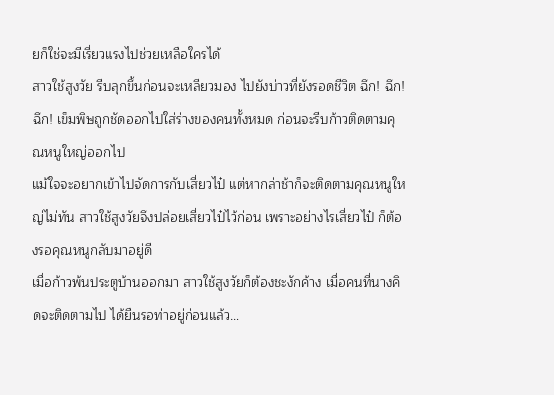ยก็ใช่จะมีเรี่ยวแรงไปช่วยเหลือใครได้
สาวใช้สูงวัย รีบลุกขึ้นก่อนจะเหลียวมอง ไปยังบ่าวที่ยังรอดชีวิต ฉึก! ฉึก! ฉึก! เข็มพิษถูกชัดออกไปใส่ร่างของคนทั้งหมด ก่อนจะรีบก้าวติดตามคุณหนูใหญ่ออกไป
แม้ใจจะอยากเข้าไปจัดการกับเสี่ยวไป๋ แต่หากล่าช้าก็จะติดตามคุณหนูใหญ่ไม่ทัน สาวใช้สูงวัยจึงปล่อยเสี่ยวไป๋ไว้ก่อน เพราะอย่างไรเสี่ยวไป๋ ก็ต้องรอคุณหนูกลับมาอยู่ดี
เมื่อก้าวพ้นประตูบ้านออกมา สาวใช้สูงวัยก็ต้องชะงักค้าง เมื่อคนที่นางคิดจะติดตามไป ได้ยืนรอท่าอยู่ก่อนแล้ว…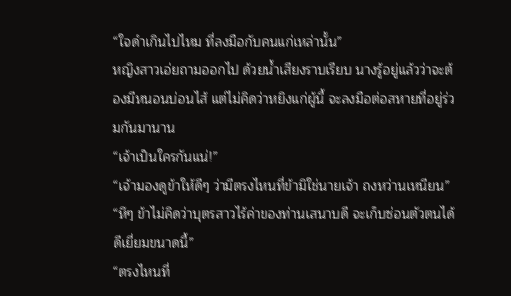“ใจดำเกินไปไหม ที่ลงมือกับคนแก่เหล่านั้น”
หญิงสาวเอ่ยถามออกไป ด้วยน้ำเสียงราบเรียบ นางรู้อยู่แล้วว่าจะต้องมีหนอนบ่อนไส้ แต่ไม่คิดว่าหยิงแก่ผู้นี้ จะลงมือต่อสหายที่อยู่ร่วมกันมานาน
“เจ้าเป็นใครกันแน่!”
“เจ้ามองดูข้าให้ดีๆ ว่ามีตรงไหนที่ข้ามิใช่นายเจ้า ถงหว่านเหนียน”
“หึๆ ข้าไม่คิดว่าบุตรสาวไร้ค่าของท่านเสนาบดี จะเก็บซ่อนตัวตนได้ดีเยี่ยมขนาดนี้”
“ตรงไหนที่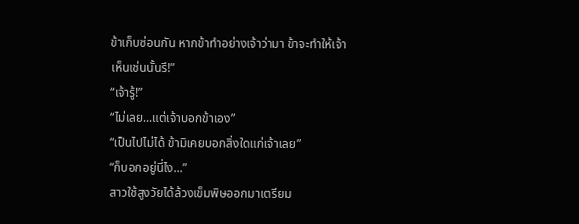ข้าเก็บซ่อนกัน หากข้าทำอย่างเจ้าว่ามา ข้าจะทำให้เจ้าเห็นเช่นนั้นรึ!”
“เจ้ารู้!”
“ไม่เลย...แต่เจ้าบอกข้าเอง”
“เป็นไปไม่ได้ ข้ามิเคยบอกสิ่งใดแก่เจ้าเลย”
“ก็บอกอยู่นี่ไง...”
สาวใช้สูงวัยได้ล้วงเข็มพิษออกมาเตรียม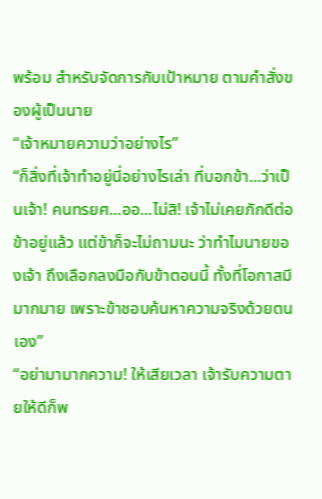พร้อม สำหรับจัดการกับเป้าหมาย ตามคำสั่งของผู้เป็นนาย
“เจ้าหมายความว่าอย่างไร”
“ก็สิ่งที่เจ้าทำอยู่นี่อย่างไรเล่า ที่บอกข้า...ว่าเป็นเจ้า! คนทรยศ...ออ...ไม่สิ! เจ้าไม่เคยภักดีต่อข้าอยู่แล้ว แต่ข้าก็จะไม่ถามนะ ว่าทำไมนายของเจ้า ถึงเลือกลงมือกับข้าตอนนี้ ทั้งที่โอกาสมีมากมาย เพราะข้าชอบค้นหาความจริงด้วยตนเอง”
“อย่ามามากความ! ให้เสียเวลา เจ้ารับความตายให้ดีก็พ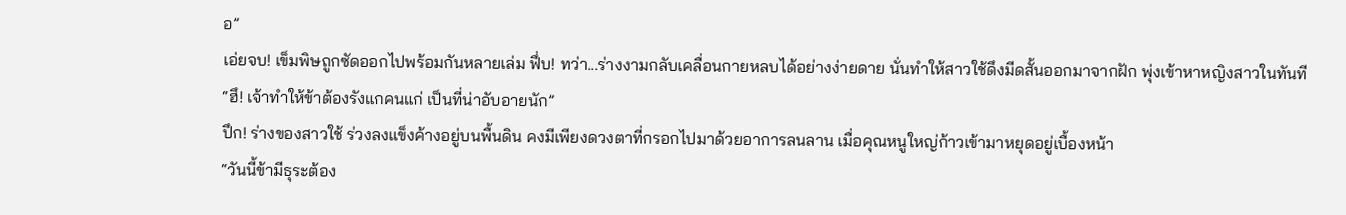อ”
เอ่ยจบ! เข็มพิษถูกซัดออกไปพร้อมกันหลายเล่ม ฟึ่บ! ทว่า...ร่างงามกลับเคลื่อนกายหลบได้อย่างง่ายดาย นั่นทำให้สาวใช้ดึงมีดสั้นออกมาจากฝัก พุ่งเข้าหาหญิงสาวในทันที
“ฮึ! เจ้าทำให้ข้าต้องรังแกคนแก่ เป็นที่น่าอับอายนัก”
ปึก! ร่างของสาวใช้ ร่วงลงแข็งค้างอยู่บนพื้นดิน คงมีเพียงดวงตาที่กรอกไปมาด้วยอาการลนลาน เมื่อคุณหนูใหญ่ก้าวเข้ามาหยุดอยู่เบื้องหน้า
“วันนี้ข้ามีธุระต้อง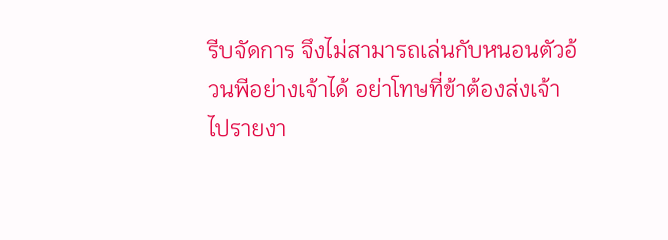รีบจัดการ จึงไม่สามารถเล่นกับหนอนตัวอ้วนพีอย่างเจ้าได้ อย่าโทษที่ข้าต้องส่งเจ้าไปรายงา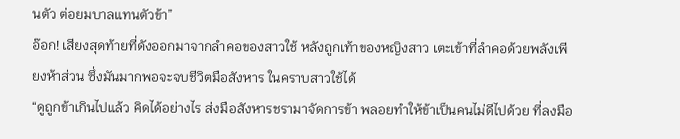นตัว ต่อยมบาลแทนตัวข้า”
อ๊อก! เสียงสุดท้ายที่ดังออกมาจากลำคอของสาวใช้ หลังถูกเท้าของหญิงสาว เตะเข้าที่ลำคอด้วยพลังเพียงห้าส่วน ซึ่งมันมากพอจะจบชีวิตมือสังหาร ในคราบสาวใช้ได้
“ดูถูกข้าเกินไปแล้ว คิดได้อย่างไร ส่งมือสังหารชรามาจัดการข้า พลอยทำให้ข้าเป็นคนไม่ดีไปด้วย ที่ลงมือ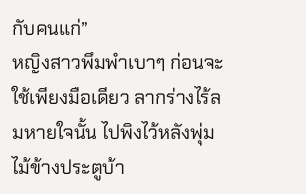กับคนแก่”
หญิงสาวพึมพำเบาๆ ก่อนจะใช้เพียงมือเดียว ลากร่างไร้ลมหายใจนั้น ไปพิงไว้หลังพุ่มไม้ข้างประตูบ้า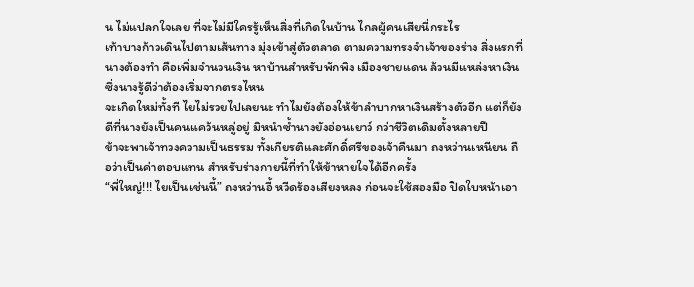น ไม่แปลกใจเลย ที่จะไม่มีใครรู้เห็นสิ่งที่เกิดในบ้าน ไกลผู้คนเสียนี่กระไร
เท้าบางก้าวเดินไปตามเส้นทาง มุ่งเข้าสู่ตัวตลาด ตามความทรงจำเจ้าของร่าง สิ่งแรกที่นางต้องทำ คือเพิ่มจำนวนเงิน หาบ้านสำหรับพักพิง เมืองชายแดน ล้วนมีแหล่งหาเงิน ซึ่งนางรู้ดีว่าต้องเริ่มจากตรงไหน
จะเกิดใหม่ทั้งที ไยไม่รวยไปเลยนะ ทำไมยังต้องให้ข้าลำบากหาเงินสร้างตัวอีก แต่ก็ยังดีที่นางยังเป็นคนแคว้นหลู่อยู่ มิหนำซ้ำนางยังอ่อนเยาว์ กว่าชีวิตเดิมตั้งหลายปี
ข้าจะพาเจ้าทวงความเป็นธรรม ทั้งเกียรติและศักดิ์ศรีของเจ้าคืนมา ถงหว่านเหนียน ถือว่าเป็นค่าตอบแทน สำหรับร่างกายนี้ที่ทำให้ข้าหายใจได้อีกครั้ง
“พี่ใหญ่!!! ไยเป็นเช่นนี้” ถงหว่านอี้ หวีดร้องเสียงหลง ก่อนจะใช้สองมือ ปิดใบหน้าเอา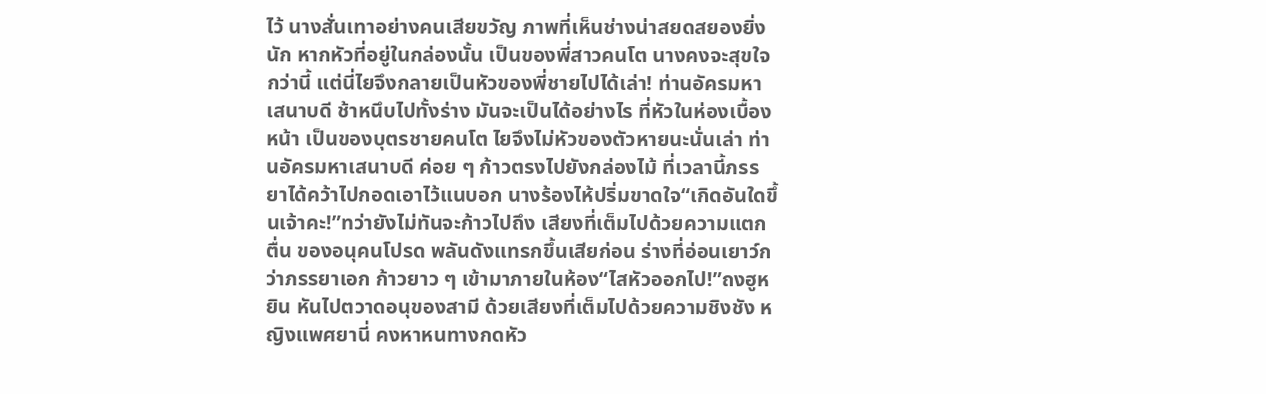ไว้ นางสั่นเทาอย่างคนเสียขวัญ ภาพที่เห็นช่างน่าสยดสยองยิ่งนัก หากหัวที่อยู่ในกล่องนั้น เป็นของพี่สาวคนโต นางคงจะสุขใจกว่านี้ แต่นี่ไยจึงกลายเป็นหัวของพี่ชายไปได้เล่า! ท่านอัครมหาเสนาบดี ช้าหนึบไปทั้งร่าง มันจะเป็นได้อย่างไร ที่หัวในห่องเบื้องหน้า เป็นของบุตรชายคนโต ไยจึงไม่หัวของตัวหายนะนั่นเล่า ท่านอัครมหาเสนาบดี ค่อย ๆ ก้าวตรงไปยังกล่องไม้ ที่เวลานี้ภรรยาได้คว้าไปกอดเอาไว้แนบอก นางร้องไห้ปริ่มขาดใจ“เกิดอันใดขึ้นเจ้าคะ!”ทว่ายังไม่ทันจะก้าวไปถึง เสียงที่เต็มไปด้วยความแตกตื่น ของอนุคนโปรด พลันดังแทรกขึ้นเสียก่อน ร่างที่อ่อนเยาว์กว่าภรรยาเอก ก้าวยาว ๆ เข้ามาภายในห้อง“ไสหัวออกไป!”ถงฮูหยิน หันไปตวาดอนุของสามี ด้วยเสียงที่เต็มไปด้วยความชิงชัง หญิงแพศยานี่ คงหาหนทางกดหัว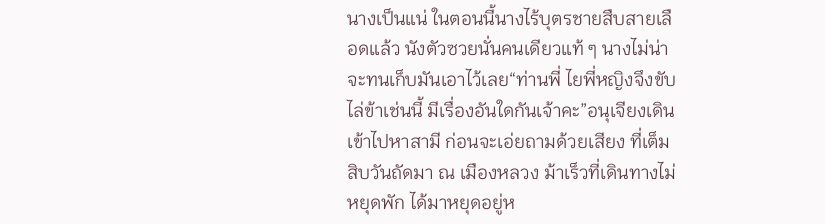นางเป็นแน่ ในตอนนี้นางไร้บุตรชายสืบสายเลือดแล้ว นังตัวซวยนั่นคนเดียวแท้ ๆ นางไม่น่าจะทนเก็บมันเอาไว้เลย“ท่านพี่ ไยพี่หญิงจึงขับไล่ข้าเช่นนี้ มีเรื่องอันใดกันเจ้าคะ”อนุเจียงเดินเข้าไปหาสามี ก่อนจะเอ่ยถามด้วยเสียง ที่เต็ม
สิบวันถัดมา ณ เมืองหลวง ม้าเร็วที่เดินทางไม่หยุดพัก ได้มาหยุดอยู่ห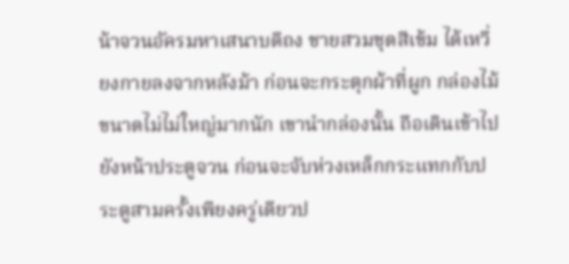น้าจวนอัครมหาเสนาบดีถง ชายสวมชุดสีเข้ม ได้เหวี่ยงกายลงจากหลังม้า ก่อนจะกระตุกผ้าที่ผูก กล่องไม้ขนาดไม่ไม่ใหญ่มากนัก เขานำกล่องนั้น ถือเดินเข้าไปยังหน้าประตูจวน ก่อนจะจับห่วงเหล็กกระแทกกับประตูสามครั้งเพียงครู่เดียวป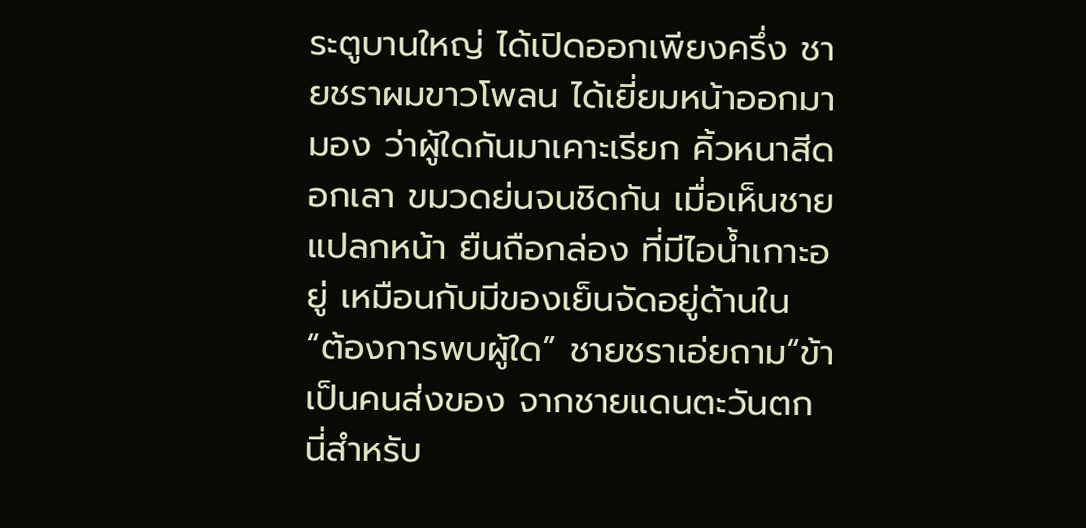ระตูบานใหญ่ ได้เปิดออกเพียงครึ่ง ชายชราผมขาวโพลน ได้เยี่ยมหน้าออกมามอง ว่าผู้ใดกันมาเคาะเรียก คิ้วหนาสีดอกเลา ขมวดย่นจนชิดกัน เมื่อเห็นชายแปลกหน้า ยืนถือกล่อง ที่มีไอน้ำเกาะอยู่ เหมือนกับมีของเย็นจัดอยู่ด้านใน “ต้องการพบผู้ใด” ชายชราเอ่ยถาม“ข้าเป็นคนส่งของ จากชายแดนตะวันตก นี่สำหรับ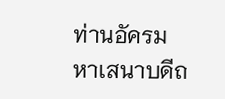ท่านอัครมหาเสนาบดีถ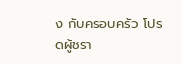ง กับครอบครัว โปรดผู้ชรา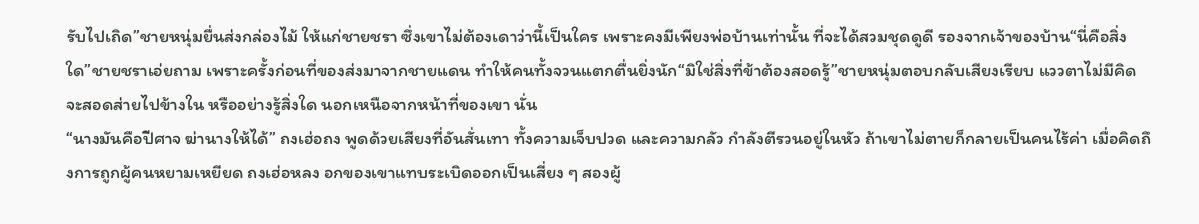รับไปเถิด”ชายหนุ่มยื่นส่งกล่องไม้ ให้แก่ชายชรา ซึ่งเขาไม่ต้องเดาว่านี้เป็นใคร เพราะคงมีเพียงพ่อบ้านเท่านั้น ที่จะได้สวมชุดดูดี รองจากเจ้าของบ้าน“นี่คือสิ่งใด”ชายชราเอ่ยถาม เพราะครั้งก่อนที่ของส่งมาจากชายแดน ทำให้คนทั้งจวนแตกตื่นยิ่งนัก“มิใช่สิ่งที่ข้าต้องสอดรู้”ชายหนุ่มตอบกลับเสียงเรียบ แววตาไม่มีคิดจะสอดส่ายไปข้างใน หรืออย่างรู้สิ่งใด นอกเหนือจากหน้าที่ของเขา นั่น
“นางมันคือปีศาจ ฆ่านางให้ได้” ถงเฮ่อถง พูดด้วยเสียงที่อันสั่นเทา ทั้งความเจ็บปวด และความกลัว กำลังตีรวนอยู่ในหัว ถ้าเขาไม่ตายก็กลายเป็นคนไร้ค่า เมื่อคิดถึงการถูกผู้คนหยามเหยียด ถงเฮ่อหลง อกของเขาแทบระเบิดออกเป็นเสี่ยง ๆ สองผู้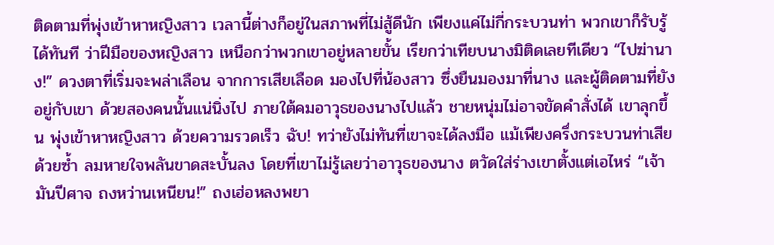ติดตามที่พุ่งเข้าหาหญิงสาว เวลานี้ต่างก็อยู่ในสภาพที่ไม่สู้ดีนัก เพียงแค่ไม่กี่กระบวนท่า พวกเขาก็รับรู้ได้ทันที ว่าฝีมือของหญิงสาว เหนือกว่าพวกเขาอยู่หลายขั้น เรียกว่าเทียบนางมิติดเลยทีเดียว “ไปฆ่านาง!” ดวงตาที่เริ่มจะพล่าเลือน จากการเสียเลือด มองไปที่น้องสาว ซึ่งยืนมองมาที่นาง และผู้ติดตามที่ยังอยู่กับเขา ด้วยสองคนนั้นแน่นิ่งไป ภายใต้คมอาวุธของนางไปแล้ว ชายหนุ่มไม่อาจขัดคำสั่งได้ เขาลุกขึ้น พุ่งเข้าหาหญิงสาว ด้วยความรวดเร็ว ฉับ! ทว่ายังไม่ทันที่เขาจะได้ลงมือ แม้เพียงครึ่งกระบวนท่าเสียด้วยซ้ำ ลมหายใจพลันขาดสะบั้นลง โดยที่เขาไม่รู้เลยว่าอาวุธของนาง ตวัดใส่ร่างเขาตั้งแต่เอไหร่ “เจ้ามันปีศาจ ถงหว่านเหนียน!” ถงเฮ่อหลงพยา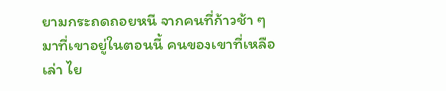ยามกระถดถอยหนี จากคนที่ก้าวช้า ๆ มาที่เขาอยู่ในตอนนี้ คนของเขาที่เหลือเล่า ไย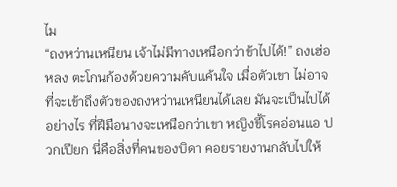ไม
“ถงหว่านเหนียน เจ้าไม่มีทางเหนือกว่าข้าไปได้!” ถงเฮ่อหลง ตะโกนก้องด้วยความคับแค้นใจ เมื่อตัวเขา ไม่อาจที่จะเข้าถึงตัวของถงหว่านเหนียนได้เลย มันจะเป็นไปได้อย่างไร ที่ฝีมือนางจะเหนือกว่าเขา หญิงขี้โรคอ่อนแอ ปวกเปียก นี่คือสิ่งที่คนของบิดา คอยรายงานกลับไปให้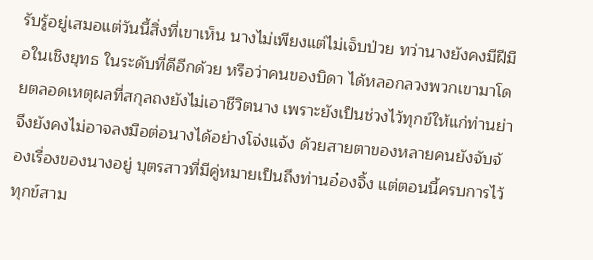รับรู้อยู่เสมอแต่วันนี้สิ่งที่เขาเห็น นางไม่เพียงแต่ไม่เจ็บป่วย ทว่านางยังคงมีฝีมือในเชิงยุทธ ในระดับที่ดีอีกด้วย หรือว่าคนของบิดา ได้หลอกลวงพวกเขามาโดยตลอดเหตุผลที่สกุลถงยังไม่เอาชีวิตนาง เพราะยังเป็นช่วงไว้ทุกข์ให้แก่ท่านย่า จึงยังคงไม่อาจลงมือต่อนางได้อย่างโจ่งแจ้ง ด้วยสายตาของหลายคนยังจับจ้องเรื่องของนางอยู่ บุตรสาวที่มีคู่หมายเป็นถึงท่านอ๋องจิ้ง แต่ตอนนี้ครบการไว้ทุกข์สาม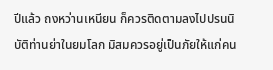ปีแล้ว ถงหว่านเหนียน ก็ควรติดตามลงไปปรนนิบัติท่านย่าในยมโลก มิสมควรอยู่เป็นภัยให้แก่คน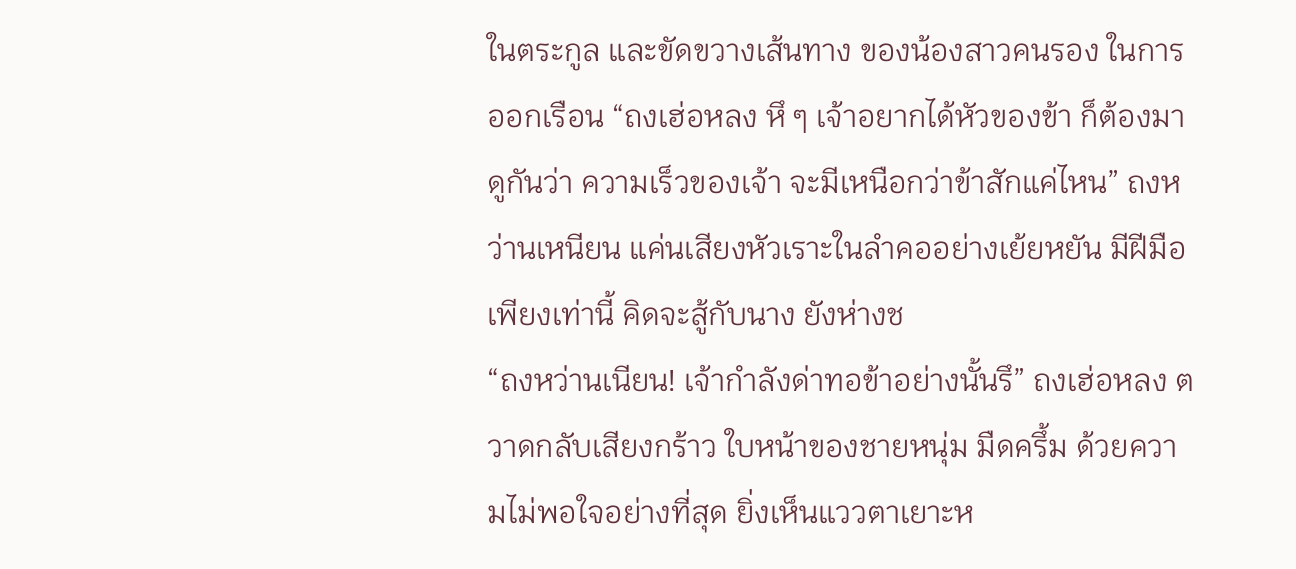ในตระกูล และขัดขวางเส้นทาง ของน้องสาวคนรอง ในการออกเรือน “ถงเฮ่อหลง หึ ๆ เจ้าอยากได้หัวของข้า ก็ต้องมาดูกันว่า ความเร็วของเจ้า จะมีเหนือกว่าข้าสักแค่ไหน” ถงหว่านเหนียน แค่นเสียงหัวเราะในลำคออย่างเย้ยหยัน มีฝีมือเพียงเท่านี้ คิดจะสู้กับนาง ยังห่างช
“ถงหว่านเนียน! เจ้ากำลังด่าทอข้าอย่างนั้นรึ” ถงเฮ่อหลง ตวาดกลับเสียงกร้าว ใบหน้าของชายหนุ่ม มืดครึ้ม ด้วยความไม่พอใจอย่างที่สุด ยิ่งเห็นแววตาเยาะห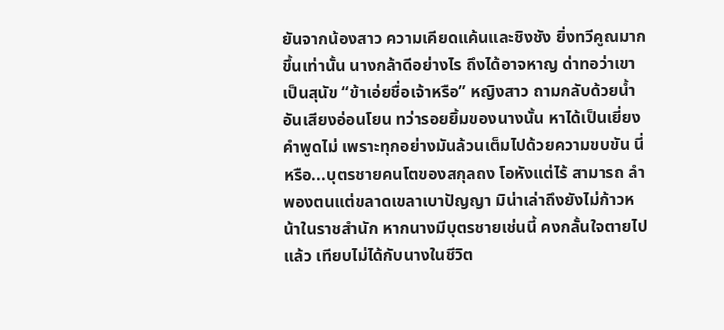ยันจากน้องสาว ความเคียดแค้นและชิงชัง ยิ่งทวีคูณมากขึ้นเท่านั้น นางกล้าดีอย่างไร ถึงได้อาจหาญ ด่าทอว่าเขาเป็นสุนัข “ข้าเอ่ยชื่อเจ้าหรือ” หญิงสาว ถามกลับด้วยน้ำ อันเสียงอ่อนโยน ทว่ารอยยิ้มของนางนั้น หาได้เป็นเยี่ยงคำพูดไม่ เพราะทุกอย่างมันล้วนเต็มไปด้วยความขบขัน นี่หรือ...บุตรชายคนโตของสกุลถง โอหังแต่ไร้ สามารถ ลำพองตนแต่ขลาดเขลาเบาปัญญา มิน่าเล่าถึงยังไม่ก้าวหน้าในราชสำนัก หากนางมีบุตรชายเช่นนี้ คงกลั้นใจตายไปแล้ว เทียบไม่ได้กับนางในชีวิต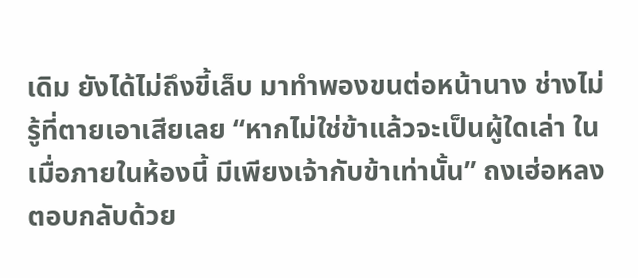เดิม ยังได้ไม่ถึงขี้เล็บ มาทำพองขนต่อหน้านาง ช่างไม่รู้ที่ตายเอาเสียเลย “หากไม่ใช่ข้าแล้วจะเป็นผู้ใดเล่า ในเมื่อภายในห้องนี้ มีเพียงเจ้ากับข้าเท่านั้น” ถงเฮ่อหลง ตอบกลับด้วย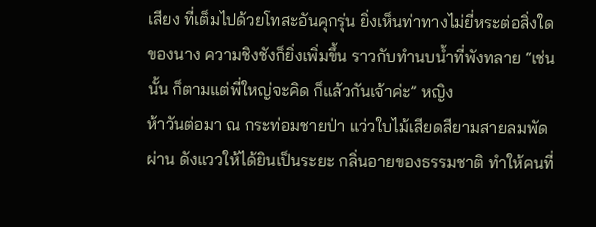เสียง ที่เต็มไปด้วยโทสะอันคุกรุ่น ยิ่งเห็นท่าทางไม่ยี่หระต่อสิ่งใดของนาง ความชิงชังก็ยิ่งเพิ่มขึ้น ราวกับทำนบน้ำที่พังทลาย “เช่นนั้น ก็ตามแต่พี่ใหญ่จะคิด ก็แล้วกันเจ้าค่ะ” หญิง
ห้าวันต่อมา ณ กระท่อมชายป่า แว่วใบไม้เสียดสียามสายลมพัดผ่าน ดังแววให้ได้ยินเป็นระยะ กลิ่นอายของธรรมชาติ ทำให้คนที่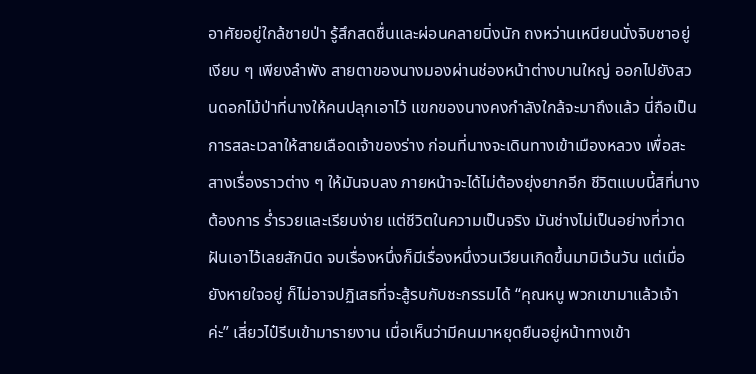อาศัยอยู่ใกล้ชายป่า รู้สึกสดชื่นและผ่อนคลายนิ่งนัก ถงหว่านเหนียนนั่งจิบชาอยู่เงียบ ๆ เพียงลำพัง สายตาของนางมองผ่านช่องหน้าต่างบานใหญ่ ออกไปยังสวนดอกไม้ป่าที่นางให้คนปลุกเอาไว้ แขกของนางคงกำลังใกล้จะมาถึงแล้ว นี่ถือเป็นการสละเวลาให้สายเลือดเจ้าของร่าง ก่อนที่นางจะเดินทางเข้าเมืองหลวง เพื่อสะสางเรื่องราวต่าง ๆ ให้มันจบลง ภายหน้าจะได้ไม่ต้องยุ่งยากอีก ชีวิตแบบนี้สิที่นางต้องการ ร่ำรวยและเรียบง่าย แต่ชีวิตในความเป็นจริง มันช่างไม่เป็นอย่างที่วาดฝันเอาไว้เลยสักนิด จบเรื่องหนึ่งก็มีเรื่องหนึ่งวนเวียนเกิดขึ้นมามิเว้นวัน แต่เมื่อยังหายใจอยู่ ก็ไม่อาจปฏิเสธที่จะสู้รบกับชะกรรมได้ “คุณหนู พวกเขามาแล้วเจ้าค่ะ” เสี่ยวไป๋รีบเข้ามารายงาน เมื่อเห็นว่ามีคนมาหยุดยืนอยู่หน้าทางเข้า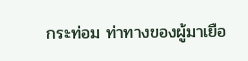กระท่อม ท่าทางของผู้มาเยือ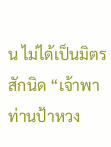น ไม่ได้เป็นมิตรสักนิด “เจ้าพาท่านป้าหวง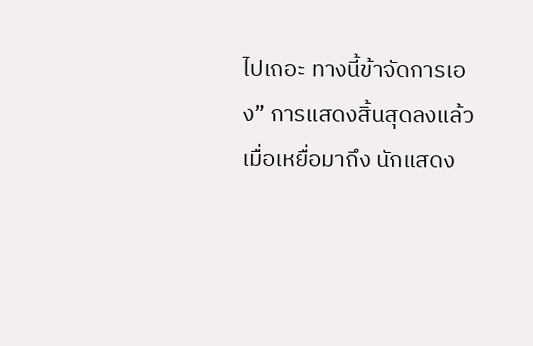ไปเถอะ ทางนี้ข้าจัดการเอง” การแสดงสิ้นสุดลงแล้ว เมื่อเหยื่อมาถึง นักแสดง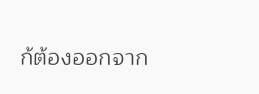ก้ต้องออกจาก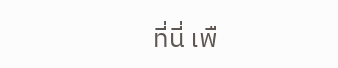ที่นี่ เพื